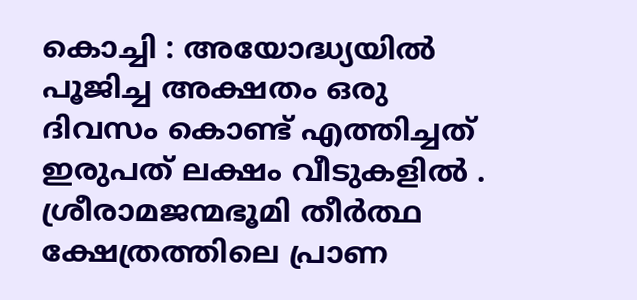കൊച്ചി : അയോദ്ധ്യയിൽ പൂജിച്ച അക്ഷതം ഒരു ദിവസം കൊണ്ട് എത്തിച്ചത് ഇരുപത് ലക്ഷം വീടുകളിൽ . ശ്രീരാമജന്മഭൂമി തീർത്ഥ ക്ഷേത്രത്തിലെ പ്രാണ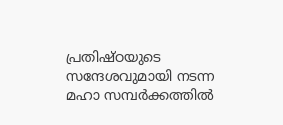പ്രതിഷ്ഠയുടെ സന്ദേശവുമായി നടന്ന മഹാ സമ്പർക്കത്തിൽ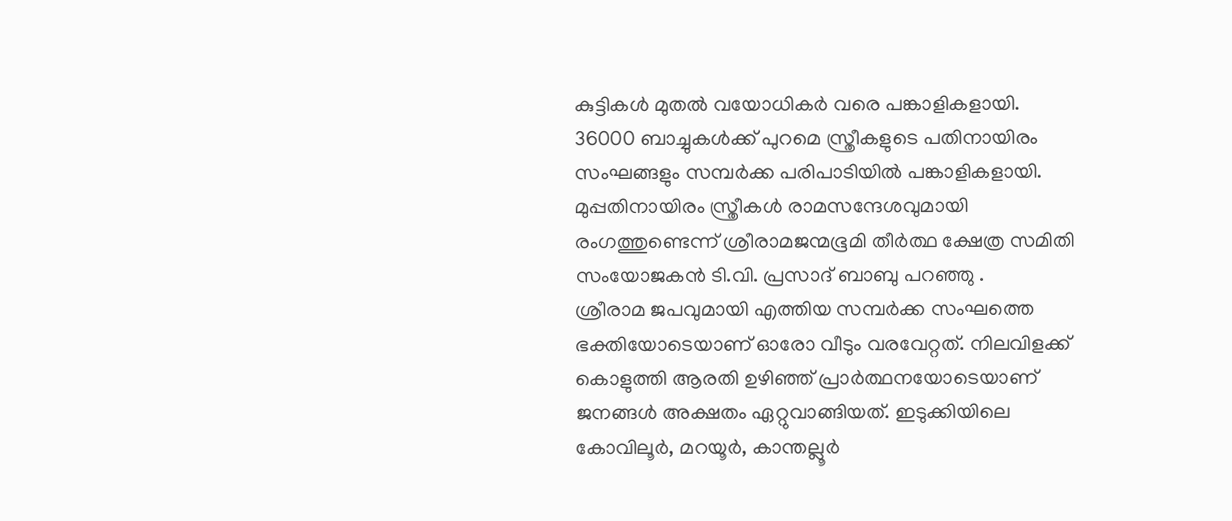കുട്ടികൾ മുതൽ വയോധികർ വരെ പങ്കാളികളായി.
36000 ബാച്ചുകൾക്ക് പുറമെ സ്ത്രീകളുടെ പതിനായിരം സംഘങ്ങളും സമ്പർക്ക പരിപാടിയിൽ പങ്കാളികളായി. മുപ്പതിനായിരം സ്ത്രീകൾ രാമസന്ദേശവുമായി രംഗത്തുണ്ടെന്ന് ശ്രീരാമജന്മഭൂമി തീർത്ഥ ക്ഷേത്ര സമിതി സംയോജകൻ ടി.വി. പ്രസാദ് ബാബു പറഞ്ഞു .
ശ്രീരാമ ജപവുമായി എത്തിയ സമ്പർക്ക സംഘത്തെ ഭക്തിയോടെയാണ് ഓരോ വീടും വരവേറ്റത്. നിലവിളക്ക് കൊളുത്തി ആരതി ഉഴിഞ്ഞ് പ്രാർത്ഥനയോടെയാണ് ജനങ്ങൾ അക്ഷതം ഏറ്റുവാങ്ങിയത്. ഇടുക്കിയിലെ കോവിലൂർ, മറയൂർ, കാന്തല്ലൂർ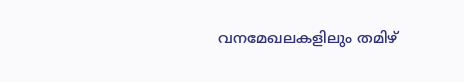വനമേഖലകളിലും തമിഴ്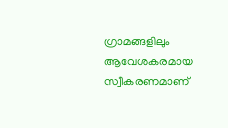ഗ്രാമങ്ങളിലും ആവേശകരമായ സ്വീകരണമാണ്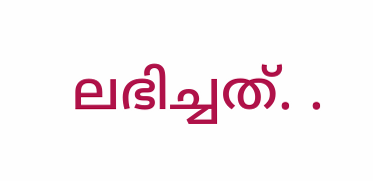ലഭിച്ചത്. .